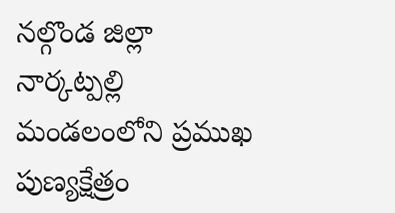నల్గొండ జిల్లా నార్కట్పల్లి మండలంలోని ప్రముఖ పుణ్యక్షేత్రం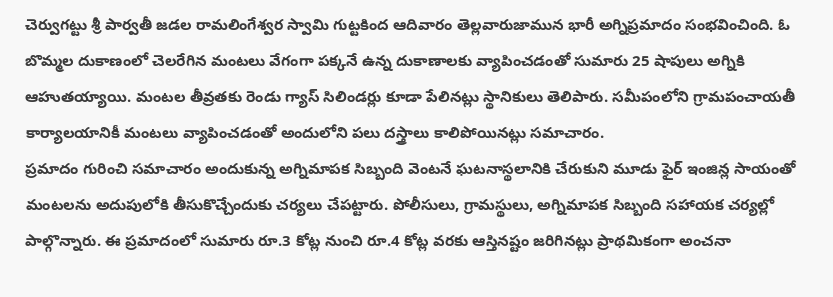చెర్వుగట్టు శ్రీ పార్వతీ జడల రామలింగేశ్వర స్వామి గుట్టకింద ఆదివారం తెల్లవారుజామున భారీ అగ్నిప్రమాదం సంభవించింది. ఓ బొమ్మల దుకాణంలో చెలరేగిన మంటలు వేగంగా పక్కనే ఉన్న దుకాణాలకు వ్యాపించడంతో సుమారు 25 షాపులు అగ్నికి ఆహుతయ్యాయి. మంటల తీవ్రతకు రెండు గ్యాస్ సిలిండర్లు కూడా పేలినట్లు స్థానికులు తెలిపారు. సమీపంలోని గ్రామపంచాయతీ కార్యాలయానికీ మంటలు వ్యాపించడంతో అందులోని పలు దస్త్రాలు కాలిపోయినట్లు సమాచారం.
ప్రమాదం గురించి సమాచారం అందుకున్న అగ్నిమాపక సిబ్బంది వెంటనే ఘటనాస్థలానికి చేరుకుని మూడు ఫైర్ ఇంజిన్ల సాయంతో మంటలను అదుపులోకి తీసుకొచ్చేందుకు చర్యలు చేపట్టారు. పోలీసులు, గ్రామస్థులు, అగ్నిమాపక సిబ్బంది సహాయక చర్యల్లో పాల్గొన్నారు. ఈ ప్రమాదంలో సుమారు రూ.3 కోట్ల నుంచి రూ.4 కోట్ల వరకు ఆస్తినష్టం జరిగినట్లు ప్రాథమికంగా అంచనా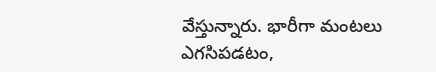వేస్తున్నారు. భారీగా మంటలు ఎగసిపడటం,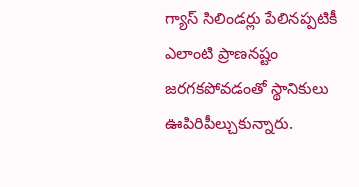గ్యాస్ సిలిండర్లు పేలినప్పటికీ ఎలాంటి ప్రాణనష్టం జరగకపోవడంతో స్థానికులు ఊపిరిపీల్చుకున్నారు.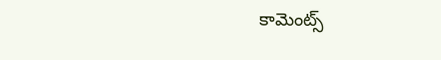కామెంట్స్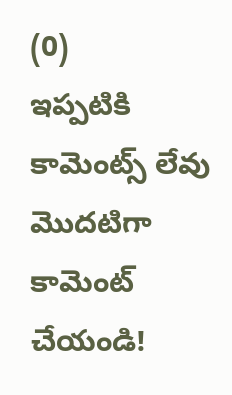(0)
ఇప్పటికి కామెంట్స్ లేవు
మొదటిగా కామెంట్ చేయండి!